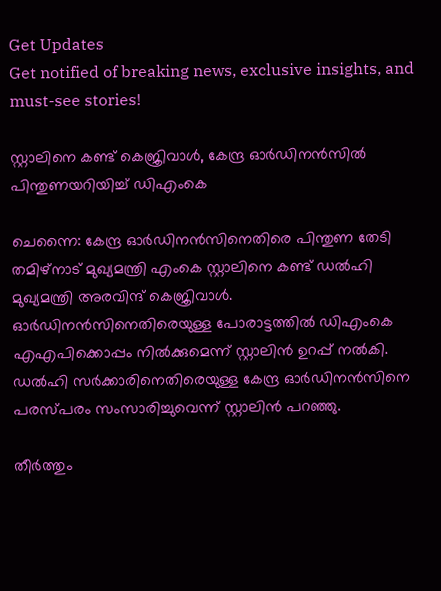Get Updates
Get notified of breaking news, exclusive insights, and must-see stories!

സ്റ്റാലിനെ കണ്ട് കെജ്രിവാള്‍, കേന്ദ്ര ഓര്‍ഡിനന്‍സില്‍ പിന്തുണയറിയിച്ച് ഡിഎംകെ

ചെന്നൈ: കേന്ദ്ര ഓര്‍ഡിനന്‍സിനെതിരെ പിന്തുണ തേടി തമിഴ്‌നാട് മുഖ്യമന്ത്രി എംകെ സ്റ്റാലിനെ കണ്ട് ഡല്‍ഹി മുഖ്യമന്ത്രി അരവിന്ദ് കെജ്രിവാള്‍. ഓര്‍ഡിനന്‍സിനെതിരെയുള്ള പോരാട്ടത്തില്‍ ഡിഎംകെ എഎപിക്കൊപ്പം നില്‍ക്കുമെന്ന് സ്റ്റാലിന്‍ ഉറപ്പ് നല്‍കി. ഡല്‍ഹി സര്‍ക്കാരിനെതിരെയുള്ള കേന്ദ്ര ഓര്‍ഡിനന്‍സിനെ പരസ്പരം സംസാരിച്ചുവെന്ന് സ്റ്റാലിന്‍ പറഞ്ഞു.

തീര്‍ത്തും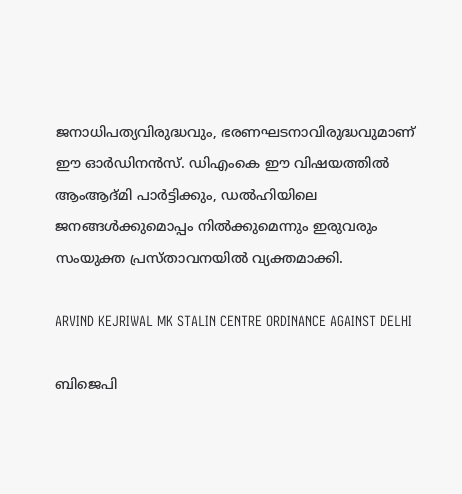ജനാധിപത്യവിരുദ്ധവും, ഭരണഘടനാവിരുദ്ധവുമാണ് ഈ ഓര്‍ഡിനന്‍സ്. ഡിഎംകെ ഈ വിഷയത്തില്‍ ആംആദ്മി പാര്‍ട്ടിക്കും, ഡല്‍ഹിയിലെ ജനങ്ങള്‍ക്കുമൊപ്പം നില്‍ക്കുമെന്നും ഇരുവരും സംയുക്ത പ്രസ്താവനയില്‍ വ്യക്തമാക്കി.

ARVIND KEJRIWAL MK STALIN CENTRE ORDINANCE AGAINST DELHI

ബിജെപി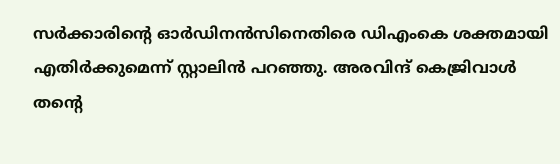സര്‍ക്കാരിന്റെ ഓര്‍ഡിനന്‍സിനെതിരെ ഡിഎംകെ ശക്തമായി എതിര്‍ക്കുമെന്ന് സ്റ്റാലിന്‍ പറഞ്ഞു. അരവിന്ദ് കെജ്രിവാള്‍ തന്റെ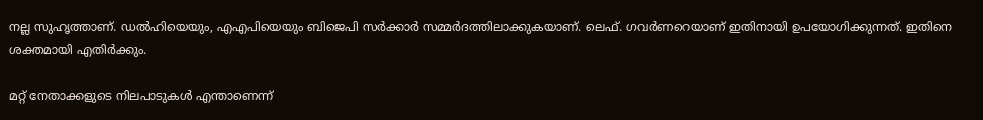നല്ല സുഹൃത്താണ്. ഡല്‍ഹിയെയും, എഎപിയെയും ബിജെപി സര്‍ക്കാര്‍ സമ്മര്‍ദത്തിലാക്കുകയാണ്. ലെഫ്. ഗവര്‍ണറെയാണ് ഇതിനായി ഉപയോഗിക്കുന്നത്. ഇതിനെ ശക്തമായി എതിര്‍ക്കും.

മറ്റ് നേതാക്കളുടെ നിലപാടുകള്‍ എന്താണെന്ന്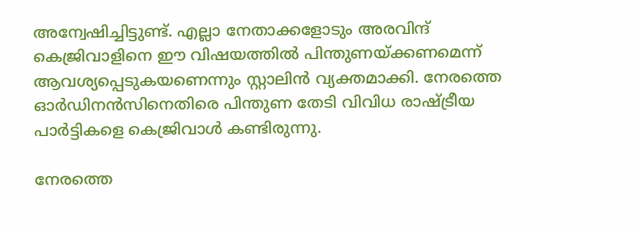അന്വേഷിച്ചിട്ടുണ്ട്. എല്ലാ നേതാക്കളോടും അരവിന്ദ് കെജ്രിവാളിനെ ഈ വിഷയത്തില്‍ പിന്തുണയ്ക്കണമെന്ന് ആവശ്യപ്പെടുകയണെന്നും സ്റ്റാലിന്‍ വ്യക്തമാക്കി. നേരത്തെ ഓര്‍ഡിനന്‍സിനെതിരെ പിന്തുണ തേടി വിവിധ രാഷ്ട്രീയ പാര്‍ട്ടികളെ കെജ്രിവാള്‍ കണ്ടിരുന്നു.

നേരത്തെ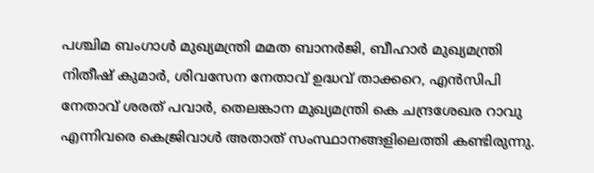പശ്ചിമ ബംഗാള്‍ മുഖ്യമന്ത്രി മമത ബാനര്‍ജി, ബീഹാര്‍ മുഖ്യമന്ത്രി നിതീഷ് കുമാര്‍, ശിവസേന നേതാവ് ഉദ്ധവ് താക്കറെ, എന്‍സിപി നേതാവ് ശരത് പവാര്‍, തെലങ്കാന മുഖ്യമന്ത്രി കെ ചന്ദ്രശേഖര റാവു എന്നിവരെ കെജ്രിവാള്‍ അതാത് സംസ്ഥാനങ്ങളിലെത്തി കണ്ടിരുന്നു.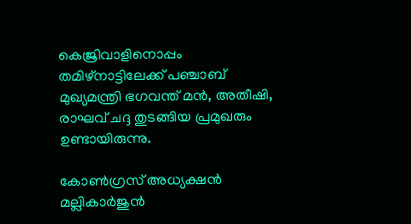കെജ്രിവാളിനൊപ്പം തമിഴ്‌നാട്ടിലേക്ക് പഞ്ചാബ് മുഖ്യമന്ത്രി ഭഗവന്ത് മന്‍, അതീഷി, രാഘവ് ചദ്ദ തുടങ്ങിയ പ്രമുഖരും ഉണ്ടായിരുന്നു.

കോണ്‍ഗ്രസ് അധ്യക്ഷന്‍ മല്ലികാര്‍ജുന്‍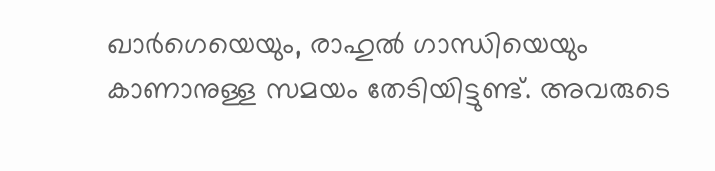ഖാര്‍ഗെയെയും, രാഹുല്‍ ഗാന്ധിയെയും കാണാനുള്ള സമയം തേടിയിട്ടുണ്ട്. അവരുടെ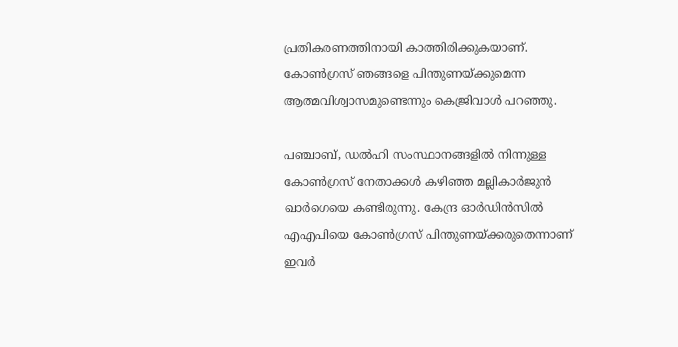പ്രതികരണത്തിനായി കാത്തിരിക്കുകയാണ്. കോണ്‍ഗ്രസ് ഞങ്ങളെ പിന്തുണയ്ക്കുമെന്ന ആത്മവിശ്വാസമുണ്ടെന്നും കെജ്രിവാള്‍ പറഞ്ഞു.

പഞ്ചാബ്, ഡല്‍ഹി സംസ്ഥാനങ്ങളില്‍ നിന്നുള്ള കോണ്‍ഗ്രസ് നേതാക്കള്‍ കഴിഞ്ഞ മല്ലികാര്‍ജുന്‍ ഖാര്‍ഗെയെ കണ്ടിരുന്നു. കേന്ദ്ര ഓര്‍ഡിന്‍സില്‍ എഎപിയെ കോണ്‍ഗ്രസ് പിന്തുണയ്ക്കരുതെന്നാണ് ഇവര്‍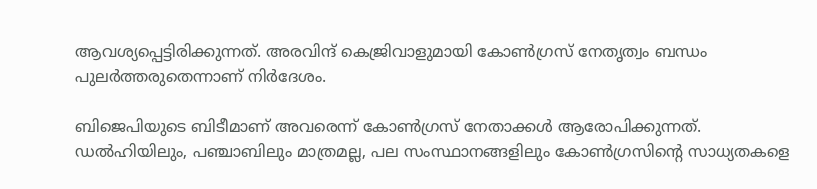ആവശ്യപ്പെട്ടിരിക്കുന്നത്. അരവിന്ദ് കെജ്രിവാളുമായി കോണ്‍ഗ്രസ് നേതൃത്വം ബന്ധം പുലര്‍ത്തരുതെന്നാണ് നിര്‍ദേശം.

ബിജെപിയുടെ ബിടീമാണ് അവരെന്ന് കോണ്‍ഗ്രസ് നേതാക്കള്‍ ആരോപിക്കുന്നത്. ഡല്‍ഹിയിലും, പഞ്ചാബിലും മാത്രമല്ല, പല സംസ്ഥാനങ്ങളിലും കോണ്‍ഗ്രസിന്റെ സാധ്യതകളെ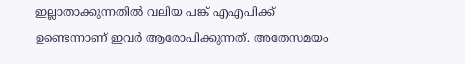ഇല്ലാതാക്കുന്നതില്‍ വലിയ പങ്ക് എഎപിക്ക് ഉണ്ടെന്നാണ് ഇവര്‍ ആരോപിക്കുന്നത്. അതേസമയം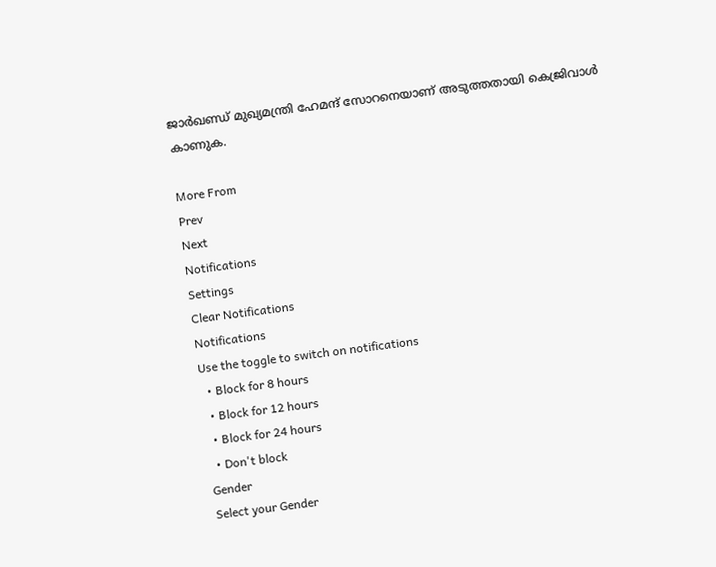ജാര്‍ഖണ്ഡ് മുഖ്യമന്ത്രി ഹേമന്ദ് സോറനെയാണ് അടുത്തതായി കെജ്രിവാള്‍ കാണുക.

More From
Prev
Next
Notifications
Settings
Clear Notifications
Notifications
Use the toggle to switch on notifications
  • Block for 8 hours
  • Block for 12 hours
  • Block for 24 hours
  • Don't block
Gender
Select your Gender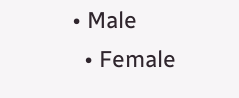• Male
  • Female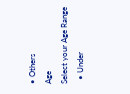• Others
Age
Select your Age Range
  • Under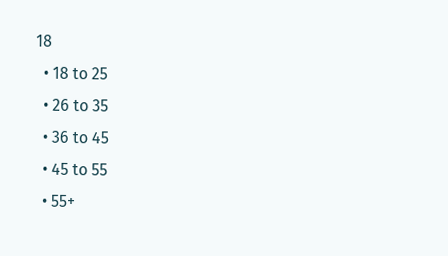18
  • 18 to 25
  • 26 to 35
  • 36 to 45
  • 45 to 55
  • 55+